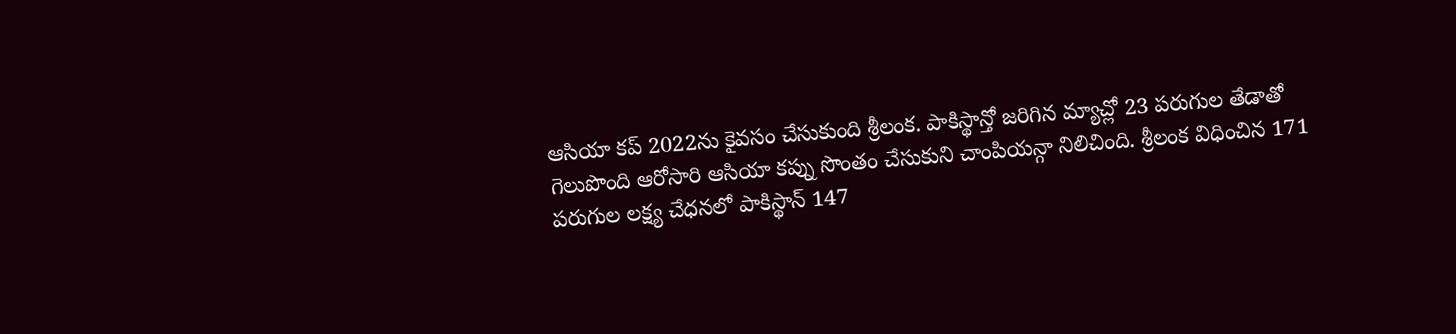ఆసియా కప్ 2022ను కైవసం చేసుకుంది శ్రీలంక. పాకిస్థాన్తో జరిగిన మ్యాచ్లో 23 పరుగుల తేడాతో గెలుపొంది ఆరోసారి ఆసియా కప్ను సొంతం చేసుకుని చాంపియన్గా నిలిచింది. శ్రీలంక విధించిన 171 పరుగుల లక్ష్య చేధనలో పాకిస్థాన్ 147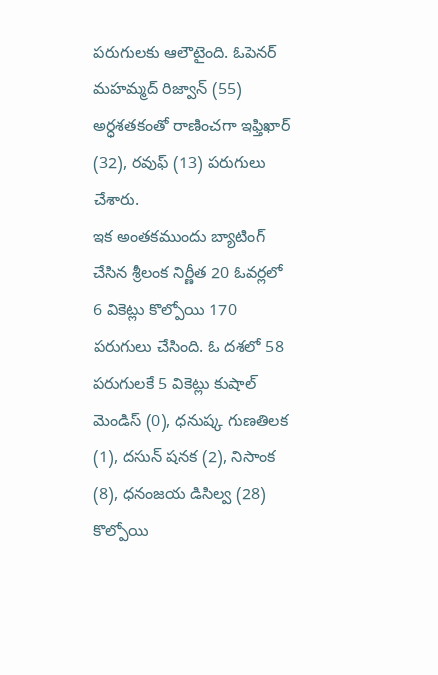పరుగులకు ఆలౌటైంది. ఓపెనర్ మహమ్మద్ రిజ్వాన్ (55) అర్ధశతకంతో రాణించగా ఇఫ్తిఖార్ (32), రవుఫ్ (13) పరుగులు చేశారు.
ఇక అంతకముందు బ్యాటింగ్ చేసిన శ్రీలంక నిర్ణీత 20 ఓవర్లలో 6 వికెట్లు కొల్పోయి 170 పరుగులు చేసింది. ఓ దశలో 58 పరుగులకే 5 వికెట్లు కుషాల్ మెండిస్ (0), ధనుష్క గుణతిలక (1), దసున్ షనక (2), నిసాంక (8), ధనంజయ డిసిల్వ (28) కొల్పోయి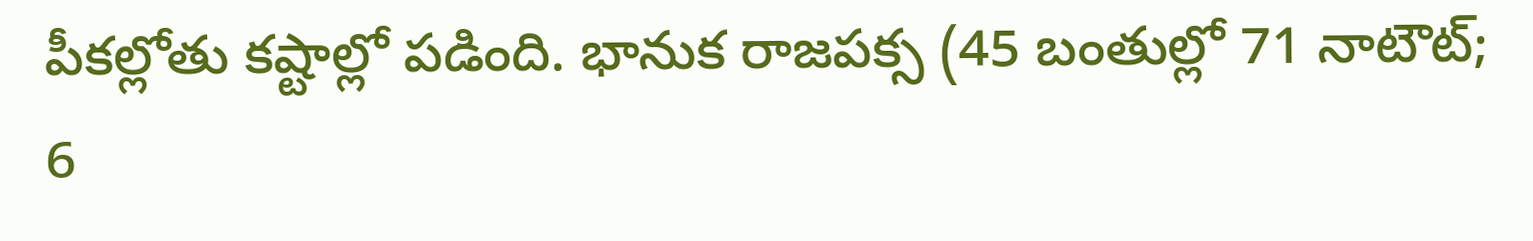పీకల్లోతు కష్టాల్లో పడింది. భానుక రాజపక్స (45 బంతుల్లో 71 నాటౌట్; 6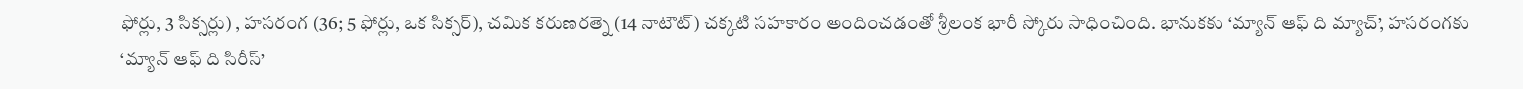ఫోర్లు, 3 సిక్సర్లు) , హసరంగ (36; 5 ఫోర్లు, ఒక సిక్సర్), చమిక కరుణరత్నె (14 నాటౌట్) చక్కటి సహకారం అందించడంతో శ్రీలంక భారీ స్కోరు సాధించింది. భానుకకు ‘మ్యాన్ ఆఫ్ ది మ్యాచ్’, హసరంగకు ‘మ్యాన్ ఆఫ్ ది సిరీస్’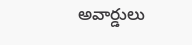అవార్డులు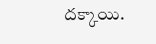దక్కాయి.